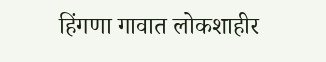हिंगणा गावात लोकशाहीर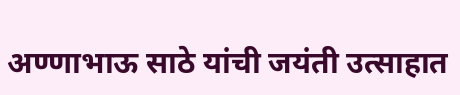अण्णाभाऊ साठे यांची जयंती उत्साहात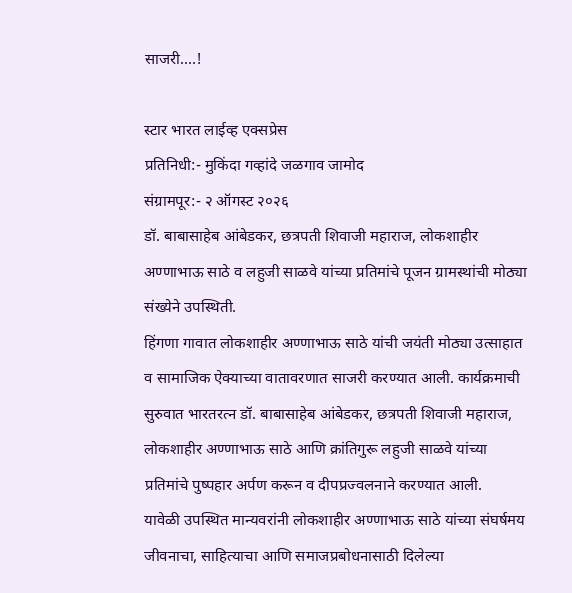साजरी….!

स्टार भारत लाईव्ह एक्सप्रेस
प्रतिनिधी:- मुकिंदा गव्हांदे जळगाव जामोद
संग्रामपूर:- २ ऑगस्ट २०२६
डॉ. बाबासाहेब आंबेडकर, छत्रपती शिवाजी महाराज, लोकशाहीर अण्णाभाऊ साठे व लहुजी साळवे यांच्या प्रतिमांचे पूजन ग्रामस्थांची मोठ्या संख्येने उपस्थिती.
हिंगणा गावात लोकशाहीर अण्णाभाऊ साठे यांची जयंती मोठ्या उत्साहात व सामाजिक ऐक्याच्या वातावरणात साजरी करण्यात आली. कार्यक्रमाची सुरुवात भारतरत्न डॉ. बाबासाहेब आंबेडकर, छत्रपती शिवाजी महाराज, लोकशाहीर अण्णाभाऊ साठे आणि क्रांतिगुरू लहुजी साळवे यांच्या प्रतिमांचे पुष्पहार अर्पण करून व दीपप्रज्वलनाने करण्यात आली.
यावेळी उपस्थित मान्यवरांनी लोकशाहीर अण्णाभाऊ साठे यांच्या संघर्षमय जीवनाचा, साहित्याचा आणि समाजप्रबोधनासाठी दिलेल्या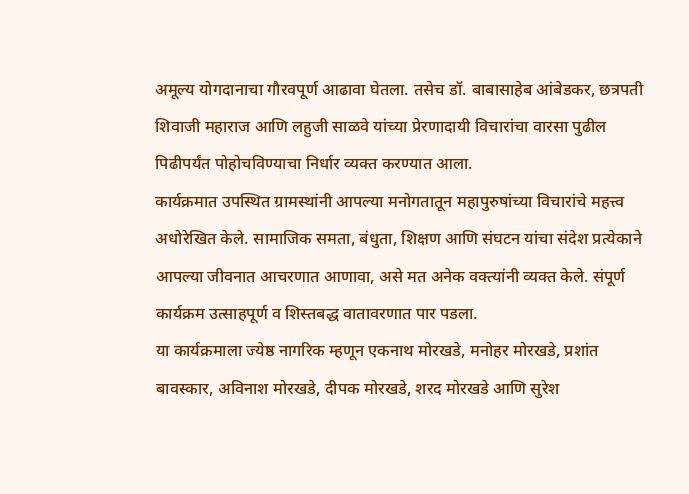अमूल्य योगदानाचा गौरवपूर्ण आढावा घेतला. तसेच डॉ. बाबासाहेब आंबेडकर, छत्रपती शिवाजी महाराज आणि लहुजी साळवे यांच्या प्रेरणादायी विचारांचा वारसा पुढील पिढीपर्यंत पोहोचविण्याचा निर्धार व्यक्त करण्यात आला.
कार्यक्रमात उपस्थित ग्रामस्थांनी आपल्या मनोगतातून महापुरुषांच्या विचारांचे महत्त्व अधोरेखित केले. सामाजिक समता, बंधुता, शिक्षण आणि संघटन यांचा संदेश प्रत्येकाने आपल्या जीवनात आचरणात आणावा, असे मत अनेक वक्त्यांनी व्यक्त केले. संपूर्ण कार्यक्रम उत्साहपूर्ण व शिस्तबद्ध वातावरणात पार पडला.
या कार्यक्रमाला ज्येष्ठ नागरिक म्हणून एकनाथ मोरखडे, मनोहर मोरखडे, प्रशांत बावस्कार, अविनाश मोरखडे, दीपक मोरखडे, शरद मोरखडे आणि सुरेश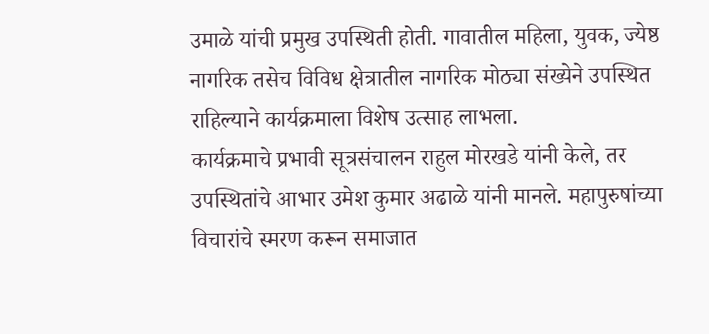उमाळे यांची प्रमुख उपस्थिती होती. गावातील महिला, युवक, ज्येष्ठ नागरिक तसेच विविध क्षेत्रातील नागरिक मोठ्या संख्येने उपस्थित राहिल्याने कार्यक्रमाला विशेष उत्साह लाभला.
कार्यक्रमाचे प्रभावी सूत्रसंचालन राहुल मोरखडे यांनी केले, तर उपस्थितांचे आभार उमेश कुमार अढाळे यांनी मानले. महापुरुषांच्या विचारांचे स्मरण करून समाजात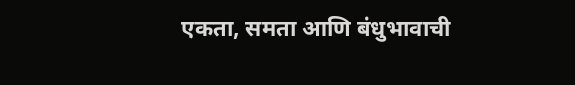एकता, समता आणि बंधुभावाची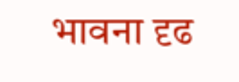भावना दृढ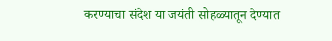करण्याचा संदेश या जयंती सोहळ्यातून देण्यात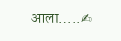आला…..✍